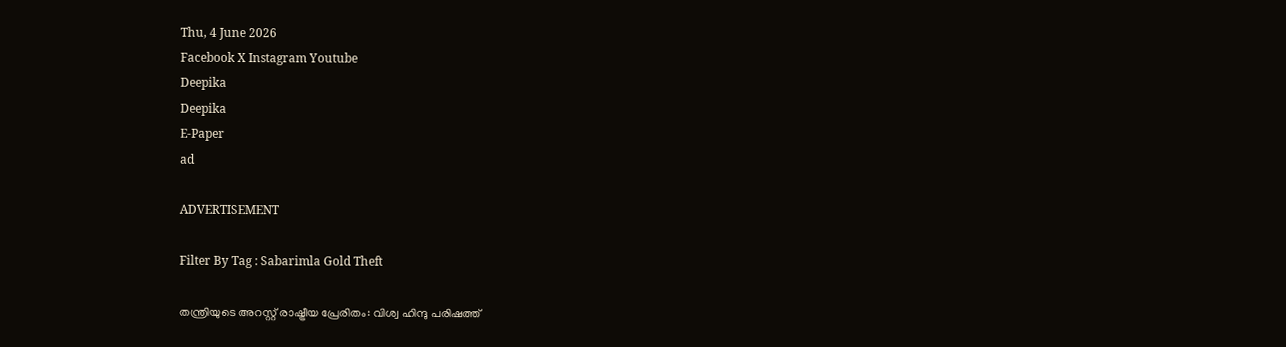Thu, 4 June 2026
Facebook X Instagram Youtube
Deepika
Deepika
E-Paper
ad

ADVERTISEMENT

Filter By Tag : Sabarimla Gold Theft

തന്ത്രിയുടെ അറസ്റ്റ് രാഷ്ട്രീയ പ്രേരിതം: വിശ്വ ഹിന്ദു പരിഷത്ത്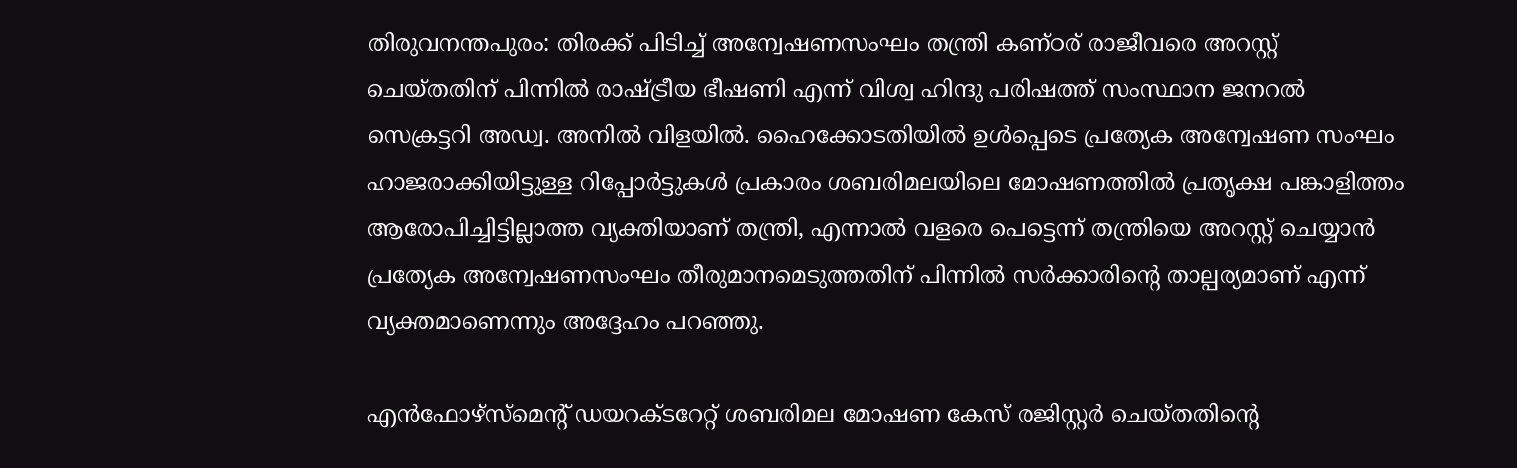തിരുവനന്തപുരം: തിരക്ക് പിടിച്ച് അന്വേഷണസംഘം തന്ത്രി കണ്ഠര് രാജീവരെ അറസ്റ്റ് ചെയ്തതിന് പിന്നിൽ രാഷ്ട്രീയ ഭീഷണി എന്ന് വിശ്വ ഹിന്ദു പരിഷത്ത് സംസ്ഥാന ജനറൽ സെക്രട്ടറി അഡ്വ. അനിൽ വിളയിൽ. ഹൈക്കോടതിയിൽ ഉൾപ്പെടെ പ്രത്യേക അന്വേഷണ സംഘം ഹാജരാക്കിയിട്ടുള്ള റിപ്പോർട്ടുകൾ പ്രകാരം ശബരിമലയിലെ മോഷണത്തിൽ പ്രതൃക്ഷ പങ്കാളിത്തം ആരോപിച്ചിട്ടില്ലാത്ത വ്യക്തിയാണ് തന്ത്രി, എന്നാൽ വളരെ പെട്ടെന്ന് തന്ത്രിയെ അറസ്റ്റ് ചെയ്യാൻ പ്രത്യേക അന്വേഷണസംഘം തീരുമാനമെടുത്തതിന് പിന്നിൽ സർക്കാരിന്‍റെ താല്പര്യമാണ് എന്ന് വ്യക്തമാണെന്നും അദ്ദേഹം പറഞ്ഞു.

എൻഫോഴ്സ്മെന്‍റ് ഡയറക്ടറേറ്റ് ശബരിമല മോഷണ കേസ് രജിസ്റ്റർ ചെയ്തതിന്റെ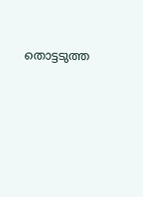തൊട്ടടുത്ത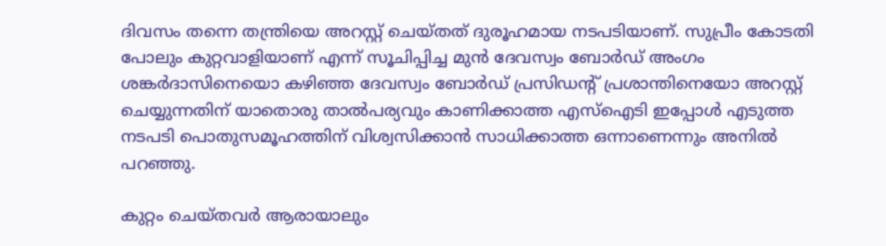ദിവസം തന്നെ തന്ത്രിയെ അറസ്റ്റ് ചെയ്തത് ദുരൂഹമായ നടപടിയാണ്. സുപ്രീം കോടതി പോലും കുറ്റവാളിയാണ് എന്ന് സൂചിപ്പിച്ച മുൻ ദേവസ്വം ബോർഡ് അംഗം ശങ്കർദാസിനെയൊ കഴിഞ്ഞ ദേവസ്വം ബോർഡ് പ്രസിഡന്‍റ് പ്രശാന്തിനെയോ അറസ്റ്റ് ചെയ്യുന്നതിന് യാതൊരു താൽപര്യവും കാണിക്കാത്ത എസ്ഐടി ഇപ്പോൾ എടുത്ത നടപടി പൊതുസമൂഹത്തിന് വിശ്വസിക്കാൻ സാധിക്കാത്ത ഒന്നാണെന്നും അനിൽ പറഞ്ഞു.

കുറ്റം ചെയ്തവർ ആരായാലും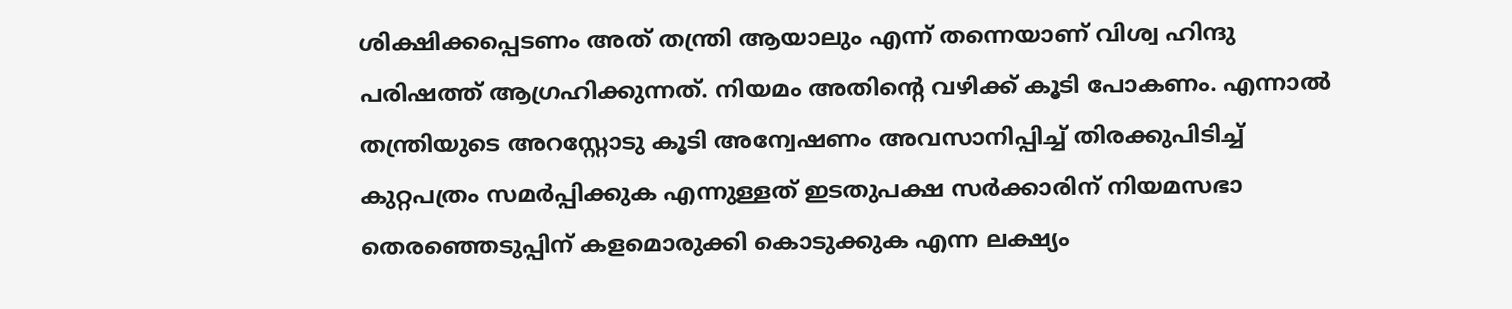ശിക്ഷിക്കപ്പെടണം അത് തന്ത്രി ആയാലും എന്ന് തന്നെയാണ് വിശ്വ ഹിന്ദു പരിഷത്ത് ആഗ്രഹിക്കുന്നത്. നിയമം അതിന്‍റെ വഴിക്ക് കൂടി പോകണം. എന്നാൽ തന്ത്രിയുടെ അറസ്റ്റോടു കൂടി അന്വേഷണം അവസാനിപ്പിച്ച് തിരക്കുപിടിച്ച് കുറ്റപത്രം സമർപ്പിക്കുക എന്നുള്ളത് ഇടതുപക്ഷ സർക്കാരിന് നിയമസഭാ തെരഞ്ഞെടുപ്പിന് കളമൊരുക്കി കൊടുക്കുക എന്ന ലക്ഷ്യം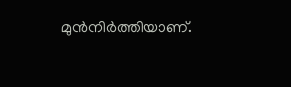മുൻനിർത്തിയാണ്.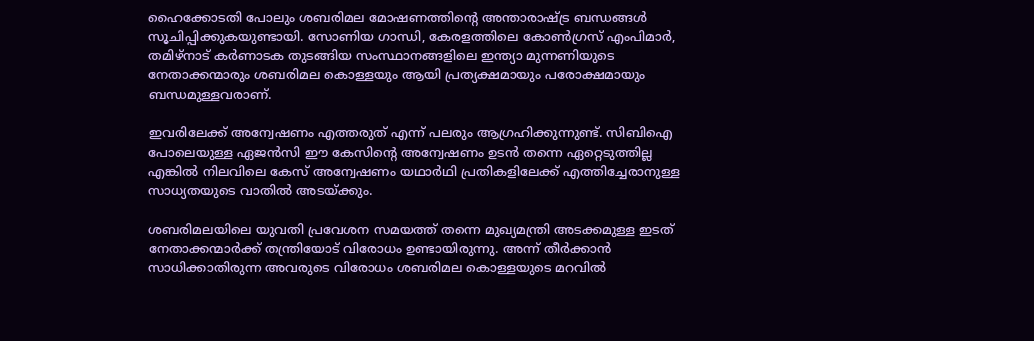ഹൈക്കോടതി പോലും ശബരിമല മോഷണത്തിന്‍റെ അന്താരാഷ്ട്ര ബന്ധങ്ങൾ സൂചിപ്പിക്കുകയുണ്ടായി. സോണിയ ഗാന്ധി, കേരളത്തിലെ കോൺഗ്രസ് എംപിമാർ, തമിഴ്നാട് കർണാടക തുടങ്ങിയ സംസ്ഥാനങ്ങളിലെ ഇന്ത്യാ മുന്നണിയുടെ നേതാക്കന്മാരും ശബരിമല കൊള്ളയും ആയി പ്രത്യക്ഷമായും പരോക്ഷമായും ബന്ധമുള്ളവരാണ്.

ഇവരിലേക്ക് അന്വേഷണം എത്തരുത് എന്ന് പലരും ആഗ്രഹിക്കുന്നുണ്ട്. സിബിഐ പോലെയുള്ള ഏജൻസി ഈ കേസിന്‍റെ അന്വേഷണം ഉടൻ തന്നെ ഏറ്റെടുത്തില്ല എങ്കിൽ നിലവിലെ കേസ് അന്വേഷണം യഥാർഥി പ്രതികളിലേക്ക് എത്തിച്ചേരാനുള്ള സാധ്യതയുടെ വാതിൽ അടയ്ക്കും.

ശബരിമലയിലെ യുവതി പ്രവേശന സമയത്ത് തന്നെ മുഖ്യമന്ത്രി അടക്കമുള്ള ഇടത് നേതാക്കന്മാർക്ക് തന്ത്രിയോട് വിരോധം ഉണ്ടായിരുന്നു. അന്ന് തീർക്കാൻ സാധിക്കാതിരുന്ന അവരുടെ വിരോധം ശബരിമല കൊള്ളയുടെ മറവിൽ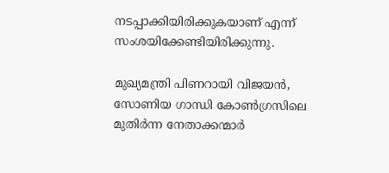നടപ്പാക്കിയിരിക്കുകയാണ് എന്ന് സംശയിക്കേണ്ടിയിരിക്കുന്നു.

മുഖ്യമന്ത്രി പിണറായി വിജയൻ, സോണിയ ഗാന്ധി കോൺഗ്രസിലെ മുതിർന്ന നേതാക്കന്മാർ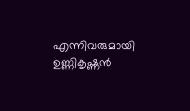എന്നിവരുമായി ഉണ്ണികൃഷ്ണൻ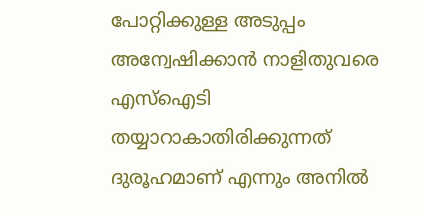പോറ്റിക്കുള്ള അടുപ്പം അന്വേഷിക്കാൻ നാളിതുവരെ എസ്ഐടി തയ്യാറാകാതിരിക്കുന്നത് ദുരൂഹമാണ് എന്നും അനിൽ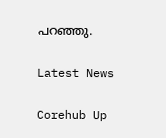പറഞ്ഞു.

Latest News

Corehub Up